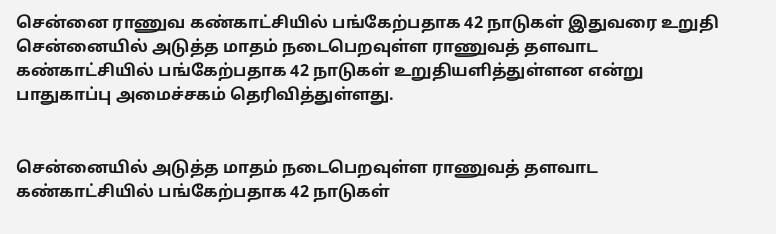சென்னை ராணுவ கண்காட்சியில் பங்கேற்பதாக 42 நாடுகள் இதுவரை உறுதி
சென்னையில் அடுத்த மாதம் நடைபெறவுள்ள ராணுவத் தளவாட கண்காட்சியில் பங்கேற்பதாக 42 நாடுகள் உறுதியளித்துள்ளன என்று பாதுகாப்பு அமைச்சகம் தெரிவித்துள்ளது.


சென்னையில் அடுத்த மாதம் நடைபெறவுள்ள ராணுவத் தளவாட கண்காட்சியில் பங்கேற்பதாக 42 நாடுகள்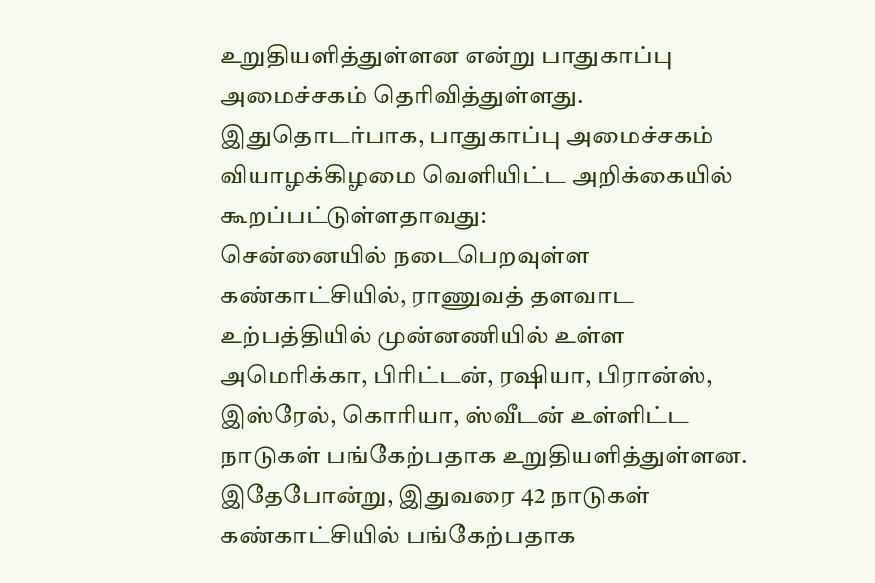உறுதியளித்துள்ளன என்று பாதுகாப்பு அமைச்சகம் தெரிவித்துள்ளது.
இதுதொடர்பாக, பாதுகாப்பு அமைச்சகம் வியாழக்கிழமை வெளியிட்ட அறிக்கையில் கூறப்பட்டுள்ளதாவது:
சென்னையில் நடைபெறவுள்ள கண்காட்சியில், ராணுவத் தளவாட உற்பத்தியில் முன்னணியில் உள்ள அமெரிக்கா, பிரிட்டன், ரஷியா, பிரான்ஸ், இஸ்ரேல், கொரியா, ஸ்வீடன் உள்ளிட்ட நாடுகள் பங்கேற்பதாக உறுதியளித்துள்ளன. இதேபோன்று, இதுவரை 42 நாடுகள் கண்காட்சியில் பங்கேற்பதாக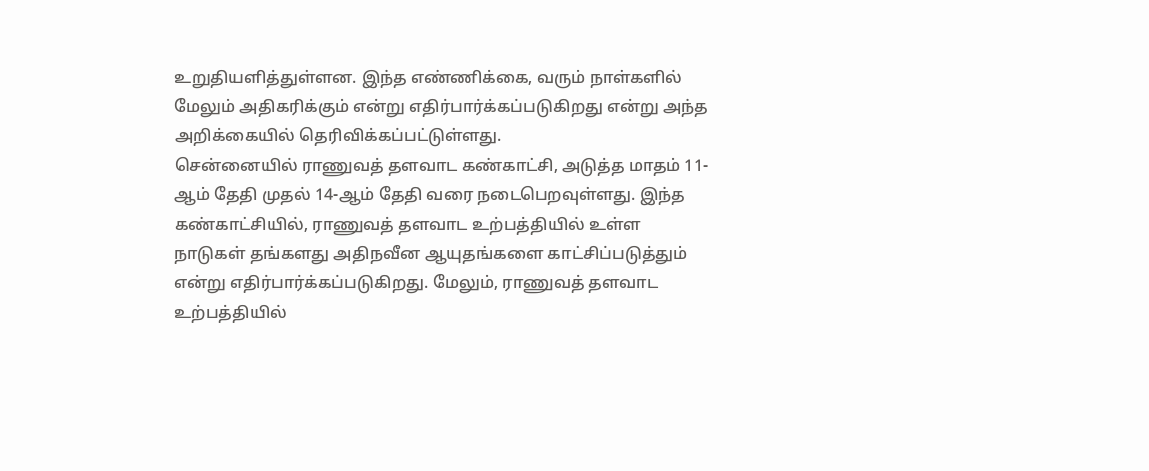உறுதியளித்துள்ளன. இந்த எண்ணிக்கை, வரும் நாள்களில் மேலும் அதிகரிக்கும் என்று எதிர்பார்க்கப்படுகிறது என்று அந்த அறிக்கையில் தெரிவிக்கப்பட்டுள்ளது.
சென்னையில் ராணுவத் தளவாட கண்காட்சி, அடுத்த மாதம் 11-ஆம் தேதி முதல் 14-ஆம் தேதி வரை நடைபெறவுள்ளது. இந்த கண்காட்சியில், ராணுவத் தளவாட உற்பத்தியில் உள்ள நாடுகள் தங்களது அதிநவீன ஆயுதங்களை காட்சிப்படுத்தும் என்று எதிர்பார்க்கப்படுகிறது. மேலும், ராணுவத் தளவாட உற்பத்தியில்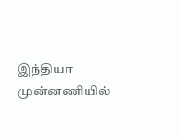இந்தியா முன்னணியில்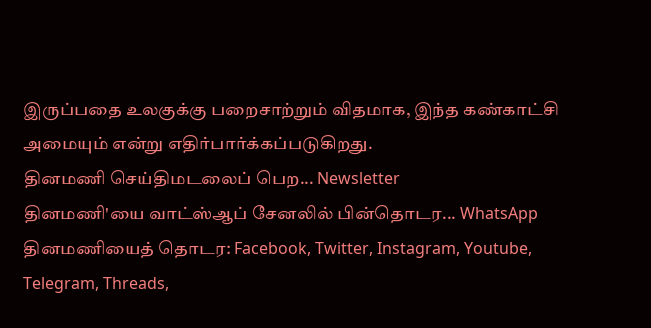இருப்பதை உலகுக்கு பறைசாற்றும் விதமாக, இந்த கண்காட்சி அமையும் என்று எதிர்பார்க்கப்படுகிறது.
தினமணி செய்திமடலைப் பெற... Newsletter
தினமணி'யை வாட்ஸ்ஆப் சேனலில் பின்தொடர... WhatsApp
தினமணியைத் தொடர: Facebook, Twitter, Instagram, Youtube, Telegram, Threads,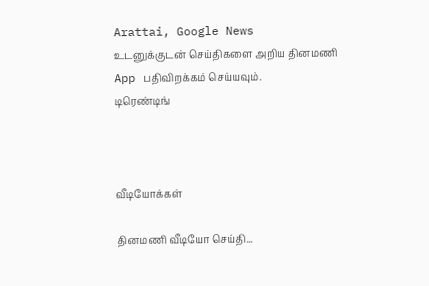Arattai, Google News
உடனுக்குடன் செய்திகளை அறிய தினமணி App பதிவிறக்கம் செய்யவும்.
டிரெண்டிங்



வீடியோக்கள்

தினமணி வீடியோ செய்தி...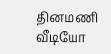தினமணி வீடியோ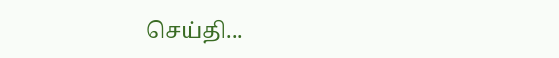செய்தி...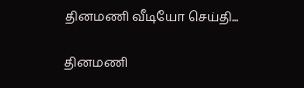தினமணி வீடியோ செய்தி...

தினமணி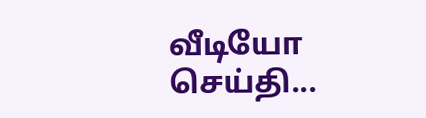வீடியோ செய்தி...